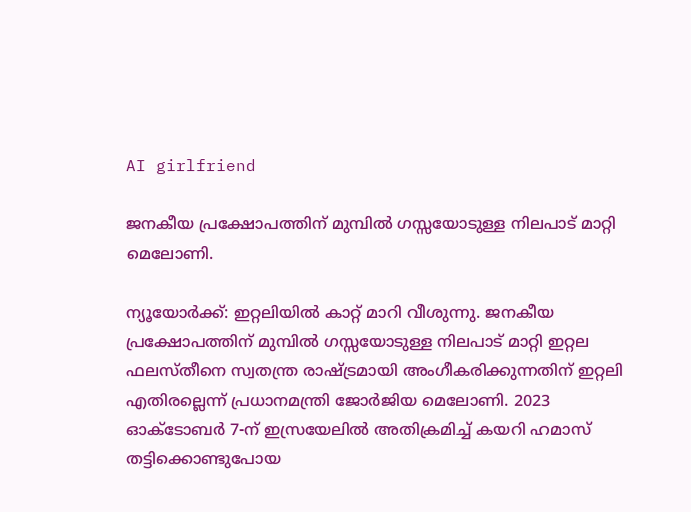AI girlfriend

ജനകീയ പ്രക്ഷോപത്തിന് മുമ്പിൽ ഗസ്സയോടുള്ള നിലപാട് മാറ്റി മെലോണി.

ന്യൂയോര്‍ക്ക്: ഇറ്റലിയിൽ കാറ്റ് മാറി വീശുന്നു. ജനകീയ പ്രക്ഷോപത്തിന് മുമ്പിൽ ഗസ്സയോടുള്ള നിലപാട് മാറ്റി ഇറ്റല ഫലസ്തീനെ സ്വതന്ത്ര രാഷ്ട്രമായി അംഗീകരിക്കുന്നതിന്‌ ഇറ്റലി എതിരല്ലെന്ന് പ്രധാനമന്ത്രി ജോര്‍ജിയ മെലോണി. 2023 ഓക്ടോബര്‍ 7-ന് ഇസ്രയേലില്‍ അതിക്രമിച്ച് കയറി ഹമാസ് തട്ടിക്കൊണ്ടുപോയ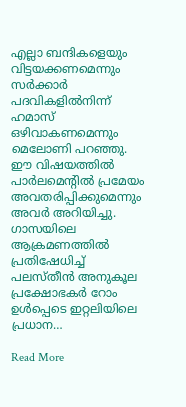എല്ലാ ബന്ദികളെയും വിട്ടയക്കണമെന്നും സര്‍ക്കാര്‍ പദവികളില്‍നിന്ന് ഹമാസ് ഒഴിവാകണമെന്നും മെലോണി പറഞ്ഞു. ഈ വിഷയത്തില്‍ പാര്‍ലമെന്റില്‍ പ്രമേയം അവതരിപ്പിക്കുമെന്നും അവര്‍ അറിയിച്ചു. ഗാസയിലെ ആക്രമണത്തില്‍ പ്രതിഷേധിച്ച് പലസ്തീന്‍ അനുകൂല പ്രക്ഷോഭകര്‍ റോം ഉള്‍പ്പെടെ ഇറ്റലിയിലെ പ്രധാന…

Read More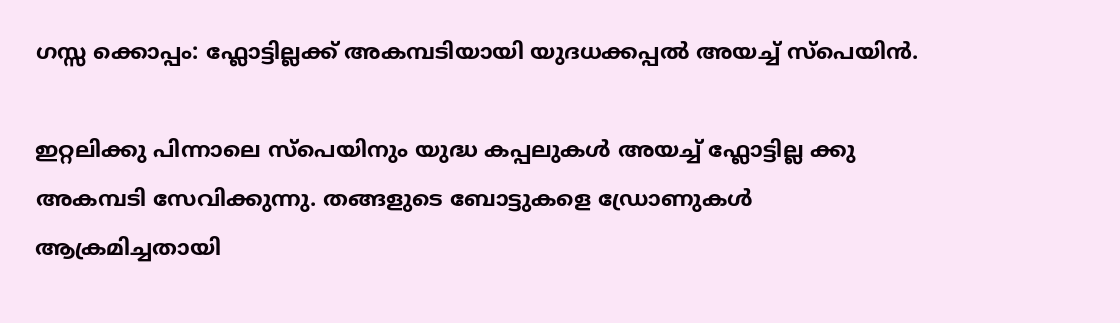ഗസ്സ ക്കൊപ്പം: ഫ്ലോട്ടില്ലക്ക് അകമ്പടിയായി യുദധക്കപ്പൽ അയച്ച് സ്പെയിൻ.

ഇറ്റലിക്കു പിന്നാലെ സ്പെയിനും യുദ്ധ കപ്പലുകൾ അയച്ച് ഫ്ലോട്ടില്ല ക്കു അകമ്പടി സേവിക്കുന്നു. തങ്ങളുടെ ബോട്ടുകളെ ഡ്രോണുകൾ ആക്രമിച്ചതായി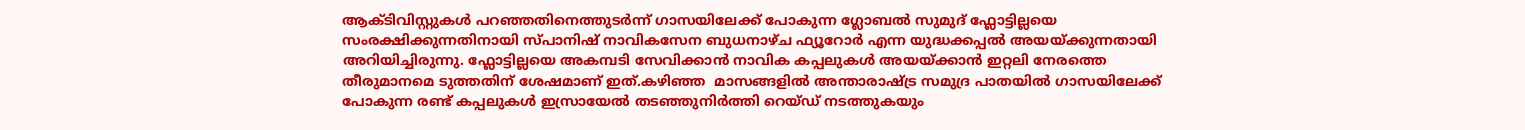ആക്ടിവിസ്റ്റുകൾ പറഞ്ഞതിനെത്തുടർന്ന് ഗാസയിലേക്ക് പോകുന്ന ഗ്ലോബൽ സുമുദ് ഫ്ലോട്ടില്ലയെ സംരക്ഷിക്കുന്നതിനായി സ്പാനിഷ് നാവികസേന ബുധനാഴ്ച ഫ്യൂറോർ എന്ന യുദ്ധക്കപ്പൽ അയയ്ക്കുന്നതായി അറിയിച്ചിരുന്നു. ഫ്ലോട്ടില്ലയെ അകമ്പടി സേവിക്കാൻ നാവിക കപ്പലുകൾ അയയ്ക്കാൻ ഇറ്റലി നേരത്തെ തീരുമാനമെ ടുത്തതിന് ശേഷമാണ് ഇത്.കഴിഞ്ഞ  മാസങ്ങളിൽ അന്താരാഷ്ട്ര സമുദ്ര പാതയിൽ ഗാസയിലേക്ക് പോകുന്ന രണ്ട് കപ്പലുകൾ ഇസ്രായേൽ തടഞ്ഞുനിർത്തി റെയ്ഡ് നടത്തുകയും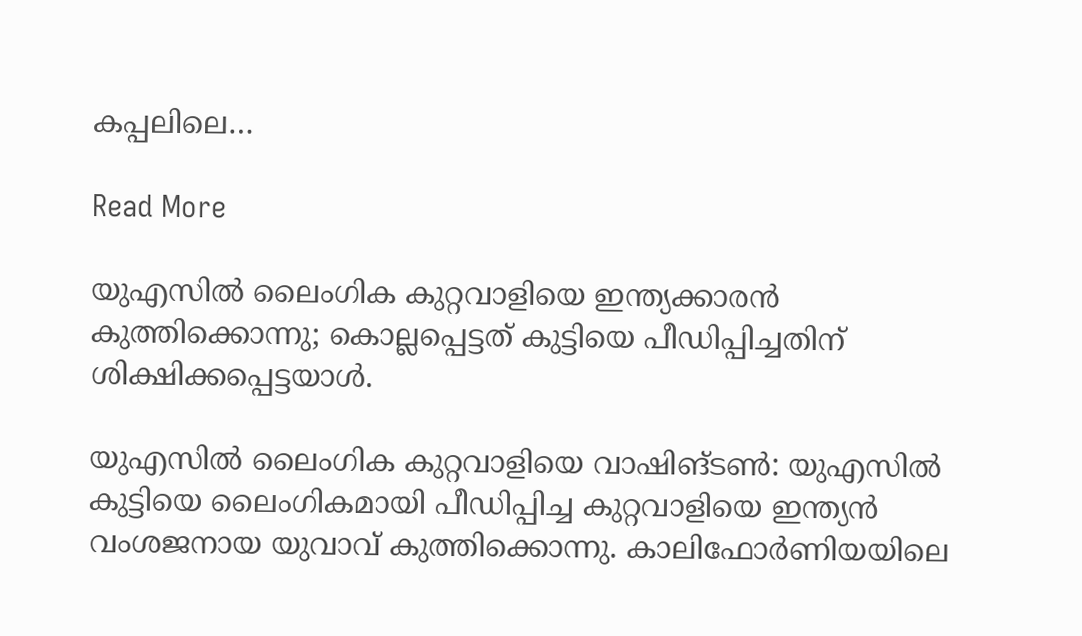കപ്പലിലെ…

Read More

യുഎസില്‍ ലൈംഗിക കുറ്റവാളിയെ ഇന്ത്യക്കാരന്‍ കുത്തിക്കൊന്നു; കൊല്ലപ്പെട്ടത് കുട്ടിയെ പീഡിപ്പിച്ചതിന് ശിക്ഷിക്കപ്പെട്ടയാള്‍.

യുഎസില്‍ ലൈംഗിക കുറ്റവാളിയെ വാഷിങ്ടണ്‍: യുഎസില്‍ കുട്ടിയെ ലൈംഗികമായി പീഡിപ്പിച്ച കുറ്റവാളിയെ ഇന്ത്യന്‍ വംശജനായ യുവാവ് കുത്തിക്കൊന്നു. കാലിഫോര്‍ണിയയിലെ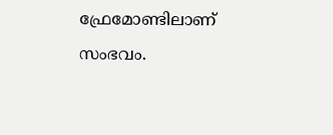ഫ്രേമോണ്ടിലാണ് സംഭവം.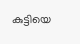കുട്ടിയെ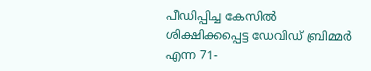പീഡിപ്പിച്ച കേസില്‍ ശിക്ഷിക്കപ്പെട്ട ഡേവിഡ് ബ്രിമ്മര്‍ എന്ന 71-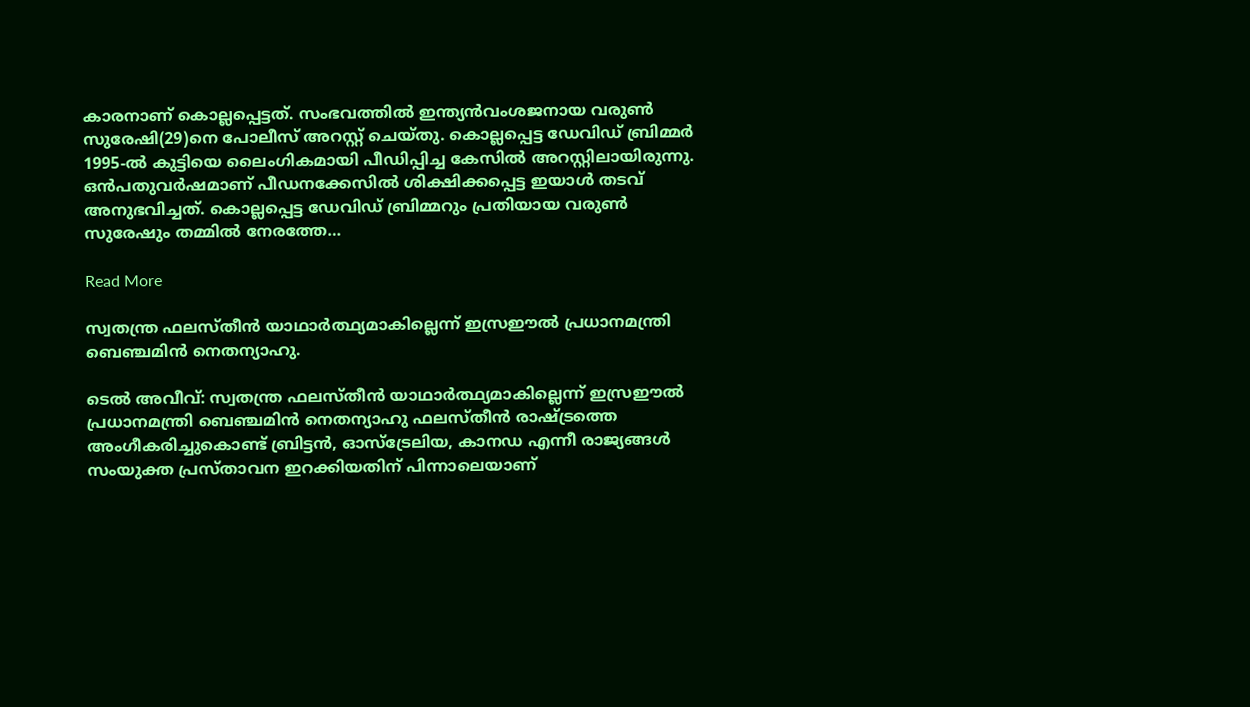കാരനാണ് കൊല്ലപ്പെട്ടത്. സംഭവത്തില്‍ ഇന്ത്യന്‍വംശജനായ വരുണ്‍ സുരേഷി(29)നെ പോലീസ് അറസ്റ്റ് ചെയ്തു. കൊല്ലപ്പെട്ട ഡേവിഡ് ബ്രിമ്മര്‍ 1995-ല്‍ കുട്ടിയെ ലൈംഗികമായി പീഡിപ്പിച്ച കേസില്‍ അറസ്റ്റിലായിരുന്നു. ഒന്‍പതുവര്‍ഷമാണ് പീഡനക്കേസില്‍ ശിക്ഷിക്കപ്പെട്ട ഇയാള്‍ തടവ് അനുഭവിച്ചത്. കൊല്ലപ്പെട്ട ഡേവിഡ് ബ്രിമ്മറും പ്രതിയായ വരുണ്‍ സുരേഷും തമ്മില്‍ നേരത്തേ…

Read More

സ്വതന്ത്ര ഫലസ്തീന്‍ യാഥാര്‍ത്ഥ്യമാകില്ലെന്ന് ഇസ്രഈല്‍ പ്രധാനമന്ത്രി ബെഞ്ചമിന്‍ നെതന്യാഹു.

ടെല്‍ അവീവ്: സ്വതന്ത്ര ഫലസ്തീന്‍ യാഥാര്‍ത്ഥ്യമാകില്ലെന്ന് ഇസ്രഈല്‍ പ്രധാനമന്ത്രി ബെഞ്ചമിന്‍ നെതന്യാഹു ഫലസ്തീന്‍ രാഷ്ട്രത്തെ അംഗീകരിച്ചുകൊണ്ട് ബ്രിട്ടന്‍, ഓസ്ട്രേലിയ, കാനഡ എന്നീ രാജ്യങ്ങള്‍ സംയുക്ത പ്രസ്താവന ഇറക്കിയതിന് പിന്നാലെയാണ്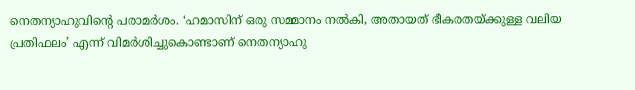നെതന്യാഹുവിന്റെ പരാമര്‍ശം. ‘ഹമാസിന് ഒരു സമ്മാനം നല്‍കി, അതായത് ഭീകരതയ്ക്കുള്ള വലിയ പ്രതിഫലം’ എന്ന് വിമര്‍ശിച്ചുകൊണ്ടാണ് നെതന്യാഹു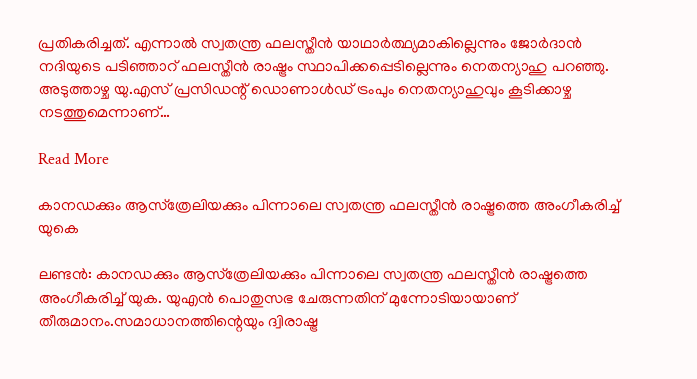പ്രതികരിച്ചത്. എന്നാല്‍ സ്വതന്ത്ര ഫലസ്തീന്‍ യാഥാര്‍ത്ഥ്യമാകില്ലെന്നും ജോര്‍ദാന്‍ നദിയുടെ പടിഞ്ഞാറ് ഫലസ്തീന്‍ രാഷ്ട്രം സ്ഥാപിക്കപ്പെടില്ലെന്നും നെതന്യാഹു പറഞ്ഞു. അടുത്താഴ്ച യു.എസ് പ്രസിഡന്റ് ഡൊണാള്‍ഡ് ട്രംപും നെതന്യാഹുവും കൂടിക്കാഴ്ച നടത്തുമെന്നാണ്…

Read More

കാനഡക്കും ആസ്‌ത്രേലിയക്കും പിന്നാലെ സ്വതന്ത്ര ഫലസ്തീൻ രാഷ്ട്രത്തെ അംഗീകരിച്ച് യുകെ

ലണ്ടൻ: കാനഡക്കും ആസ്‌ത്രേലിയക്കും പിന്നാലെ സ്വതന്ത്ര ഫലസ്തീൻ രാഷ്ട്രത്തെ അംഗീകരിച്ച് യുക. യുഎൻ പൊതുസഭ ചേരുന്നതിന് മുന്നോടിയായാണ് തീരുമാനം.സമാധാനത്തിന്റെയും ദ്വിരാഷ്ട്ര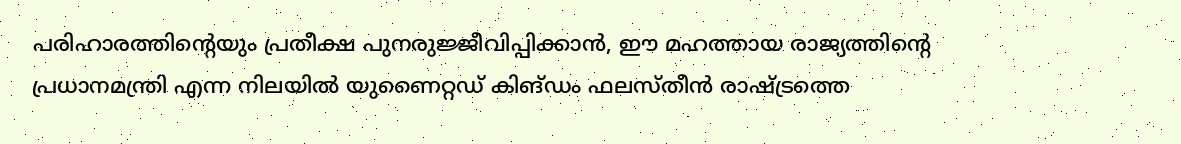പരിഹാരത്തിന്റെയും പ്രതീക്ഷ പുനരുജ്ജീവിപ്പിക്കാൻ, ഈ മഹത്തായ രാജ്യത്തിന്റെ പ്രധാനമന്ത്രി എന്ന നിലയിൽ യുണൈറ്റഡ് കിങ്ഡം ഫലസ്തീൻ രാഷ്ട്രത്തെ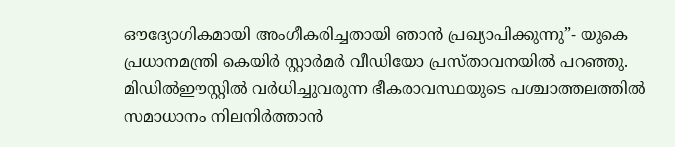ഔദ്യോഗികമായി അംഗീകരിച്ചതായി ഞാൻ പ്രഖ്യാപിക്കുന്നു”- യുകെ പ്രധാനമന്ത്രി കെയിർ സ്റ്റാർമർ വീഡിയോ പ്രസ്താവനയിൽ പറഞ്ഞു. മിഡിൽഈസ്റ്റിൽ വർധിച്ചുവരുന്ന ഭീകരാവസ്ഥയുടെ പശ്ചാത്തലത്തിൽ സമാധാനം നിലനിർത്താൻ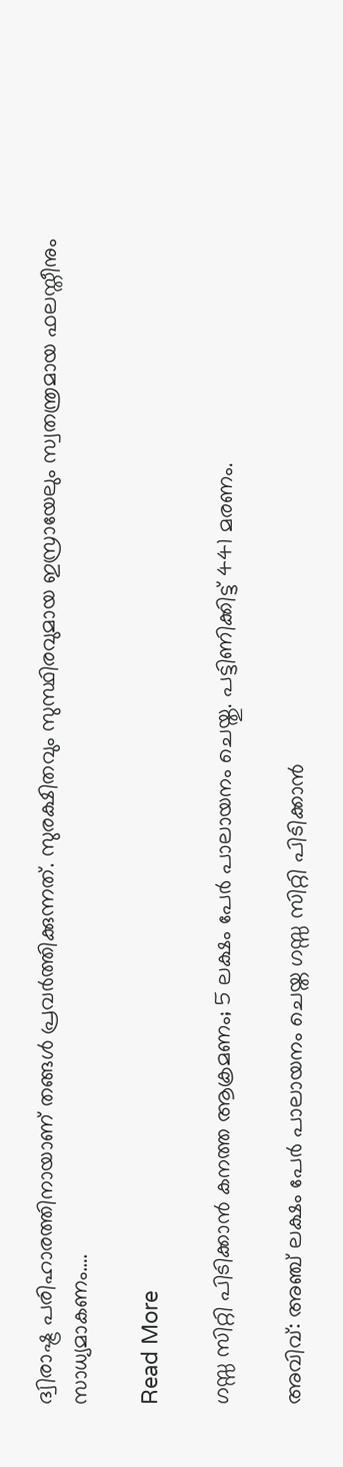ദ്വിരാഷ്ട്ര പരിഹാരത്തിനായാണ് തങ്ങൾ പ്രവർത്തിക്കുന്നത്. സുരക്ഷിതവും സുസ്ഥിരവുമായ ഇസ്രായേലും സ്വതന്ത്രമായ ഫലസ്തീനും സാധ്യമാകണം….

Read More

ഗസ്സ സിറ്റി പിടിക്കാൻ കനത്ത ആക്രമണം; 5 ലക്ഷം പേർ പാലായനം ചെയ്തു. പട്ടിണിക്കിട്ട് 441 മരണം.

അവിവ്: അഞ്ച് ലക്ഷം പേർ പാലായനം ചെയ്ത ഗസ്സ സിറ്റി പിടിക്കാൻ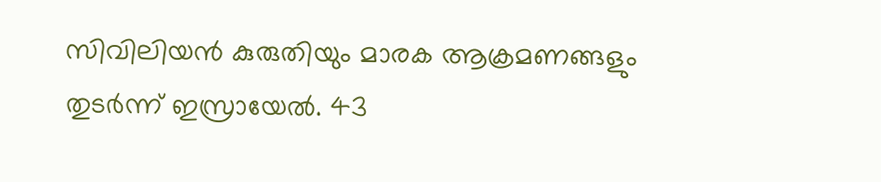സിവിലിയൻ കുരുതിയും മാരക ആക്രമണങ്ങളും തുടർന്ന് ഇസ്രായേൽ. 43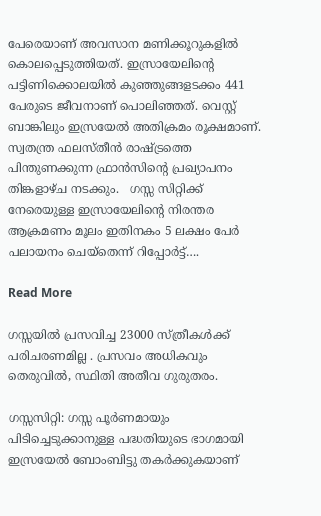പേരെയാണ് അവസാന മണിക്കൂറുകളിൽ കൊലപ്പെടുത്തിയത്. ഇസ്രായേലിന്‍റെ പട്ടിണിക്കൊലയിൽ കുഞ്ഞുങ്ങളടക്കം 441 പേരുടെ ജീവനാണ് പൊലിഞ്ഞത്. വെസ്റ്റ് ബാങ്കിലും ഇസ്രയേൽ അതിക്രമം രൂക്ഷമാണ്. സ്വതന്ത്ര ഫലസ്തീൻ രാഷ്ട്രത്തെ പിന്തുണക്കുന്ന ഫ്രാൻസിന്‍റെ പ്രഖ്യാപനം തിങ്കളാഴ്ച നടക്കും.   ഗസ്സ സിറ്റിക്ക് നേരെയുള്ള ഇസ്രായേലിന്‍റെ നിരന്തര ആക്രമണം മൂലം ഇതിനകം 5 ലക്ഷം പേർ പലായനം ചെയ്തെന്ന് റിപ്പോർട്ട്….

Read More

ഗസ്സയിൽ പ്രസവിച്ച 23000 സ്ത്രീകൾക്ക് പരിചരണമില്ല . പ്രസവം അധികവും തെരുവിൽ, സ്ഥിതി അതീവ ഗുരുതരം.

ഗസ്സസിറ്റി: ഗസ്സ പൂർണമായും പിടിച്ചെടുക്കാനുള്ള പദ്ധതിയുടെ ഭാഗമായി ഇസ്രയേൽ ബോംബിട്ടു തകർക്കുകയാണ്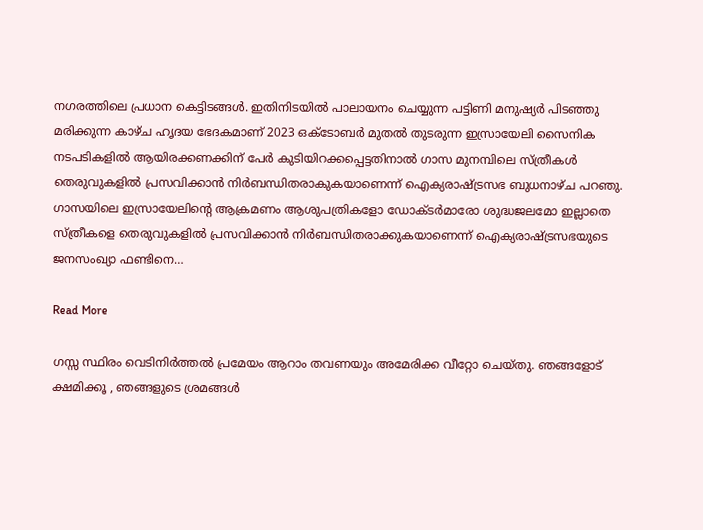നഗരത്തിലെ പ്രധാന കെട്ടിടങ്ങൾ. ഇതിനിടയിൽ പാലായനം ചെയ്യുന്ന പട്ടിണി മനുഷ്യർ പിടഞ്ഞു മരിക്കുന്ന കാഴ്ച ഹൃദയ ഭേദകമാണ് 2023 ഒക്ടോബർ മുതൽ തുടരുന്ന ഇസ്രായേലി സൈനിക നടപടികളിൽ ആയിരക്കണക്കിന് പേർ കുടിയിറക്കപ്പെട്ടതിനാൽ ഗാസ മുനമ്പിലെ സ്ത്രീകൾ തെരുവുകളിൽ പ്രസവിക്കാൻ നിർബന്ധിതരാകുകയാണെന്ന് ഐക്യരാഷ്ട്രസഭ ബുധനാഴ്ച പറഞു. ഗാസയിലെ ഇസ്രായേലിന്റെ ആക്രമണം ആശുപത്രികളോ ഡോക്ടർമാരോ ശുദ്ധജലമോ ഇല്ലാതെ സ്ത്രീകളെ തെരുവുകളിൽ പ്രസവിക്കാൻ നിർബന്ധിതരാക്കുകയാണെന്ന് ഐക്യരാഷ്ട്രസഭയുടെ ജനസംഖ്യാ ഫണ്ടിനെ…

Read More

ഗസ്സ സ്ഥിരം വെടിനിർത്തൽ പ്രമേയം ആറാം തവണയും അമേരിക്ക വീറ്റോ ചെയ്തു. ഞങ്ങളോട് ക്ഷമിക്കൂ , ഞങ്ങളുടെ ശ്രമങ്ങൾ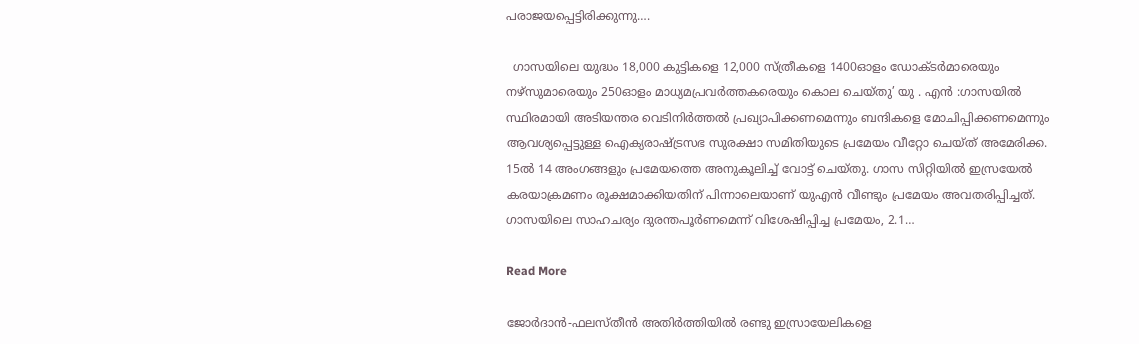പരാജയപ്പെട്ടിരിക്കുന്നു….

  ഗാസയിലെ യുദ്ധം 18,000 കുട്ടികളെ 12,000 സ്ത്രീകളെ 1400ഓളം ഡോക്ടര്‍മാരെയും നഴ്‌സുമാരെയും 250ഓളം മാധ്യമപ്രവര്‍ത്തകരെയും കൊല ചെയ്തു’ യു . എൻ :ഗാസയില്‍ സ്ഥിരമായി അടിയന്തര വെടിനിര്‍ത്തല്‍ പ്രഖ്യാപിക്കണമെന്നും ബന്ദികളെ മോചിപ്പിക്കണമെന്നും ആവശ്യപ്പെട്ടുള്ള ഐക്യരാഷ്ട്രസഭ സുരക്ഷാ സമിതിയുടെ പ്രമേയം വീറ്റോ ചെയ്ത് അമേരിക്ക. 15ല്‍ 14 അംഗങ്ങളും പ്രമേയത്തെ അനുകൂലിച്ച് വോട്ട് ചെയ്തു. ഗാസ സിറ്റിയില്‍ ഇസ്രയേല്‍ കരയാക്രമണം രൂക്ഷമാക്കിയതിന് പിന്നാലെയാണ് യുഎന്‍ വീണ്ടും പ്രമേയം അവതരിപ്പിച്ചത്. ഗാസയിലെ സാഹചര്യം ദുരന്തപൂര്‍ണമെന്ന് വിശേഷിപ്പിച്ച പ്രമേയം, 2.1…

Read More

ജോര്‍ദാന്‍-ഫലസ്തീന്‍ അതിര്‍ത്തിയില്‍ രണ്ടു ഇസ്രായേലികളെ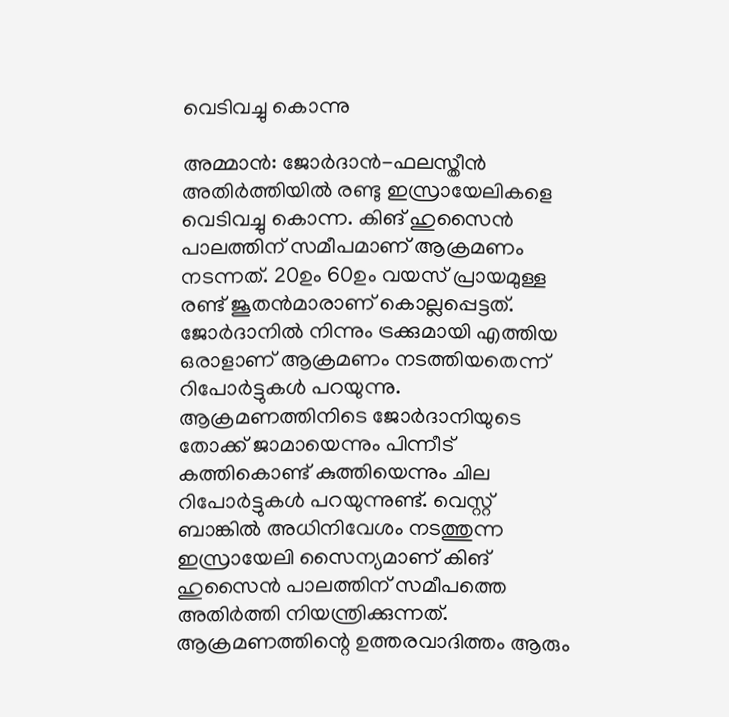വെടിവച്ചു കൊന്നു

അമ്മാന്‍: ജോര്‍ദാന്‍-ഫലസ്തീന്‍ അതിര്‍ത്തിയില്‍ രണ്ടു ഇസ്രായേലികളെ വെടിവച്ചു കൊന്ന. കിങ് ഹുസൈന്‍ പാലത്തിന് സമീപമാണ് ആക്രമണം നടന്നത്. 20ഉം 60ഉം വയസ് പ്രായമുള്ള രണ്ട് ജൂതന്‍മാരാണ് കൊല്ലപ്പെട്ടത്. ജോര്‍ദാനില്‍ നിന്നും ട്രക്കുമായി എത്തിയ ഒരാളാണ് ആക്രമണം നടത്തിയതെന്ന് റിപോര്‍ട്ടുകള്‍ പറയുന്നു. ആക്രമണത്തിനിടെ ജോര്‍ദാനിയുടെ തോക്ക് ജാമായെന്നും പിന്നീട് കത്തികൊണ്ട് കുത്തിയെന്നും ചില റിപോര്‍ട്ടുകള്‍ പറയുന്നുണ്ട്. വെസ്റ്റ് ബാങ്കില്‍ അധിനിവേശം നടത്തുന്ന ഇസ്രായേലി സൈന്യമാണ് കിങ് ഹുസൈന്‍ പാലത്തിന് സമീപത്തെ അതിര്‍ത്തി നിയന്ത്രിക്കുന്നത്. ആക്രമണത്തിന്റെ ഉത്തരവാദിത്തം ആരും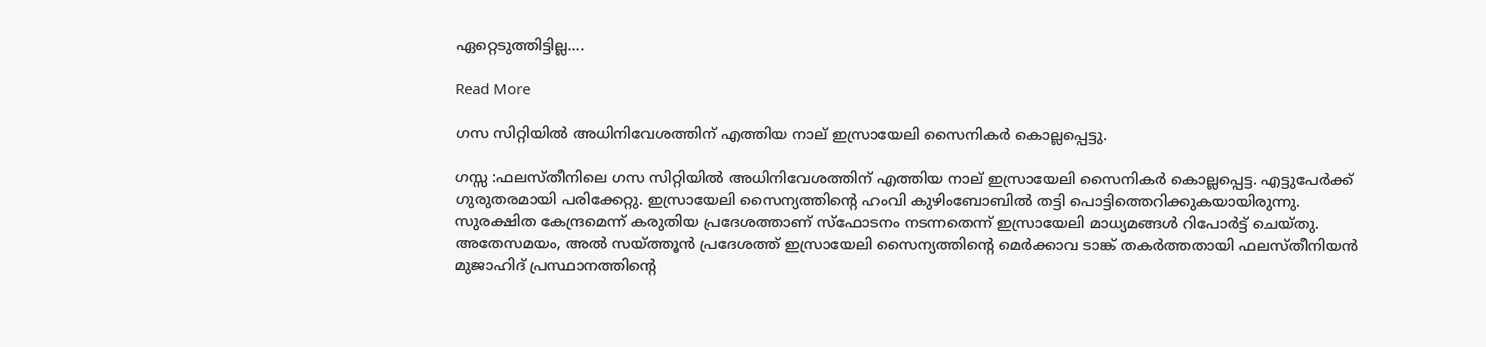ഏറ്റെടുത്തിട്ടില്ല….

Read More

ഗസ സിറ്റിയില്‍ അധിനിവേശത്തിന് എത്തിയ നാല് ഇസ്രായേലി സൈനികര്‍ കൊല്ലപ്പെട്ടു.

ഗസ്സ :ഫലസ്തീനിലെ ഗസ സിറ്റിയില്‍ അധിനിവേശത്തിന് എത്തിയ നാല് ഇസ്രായേലി സൈനികര്‍ കൊല്ലപ്പെട്ട. എട്ടുപേര്‍ക്ക് ഗുരുതരമായി പരിക്കേറ്റു. ഇസ്രായേലി സൈന്യത്തിന്റെ ഹംവി കുഴിംബോബില്‍ തട്ടി പൊട്ടിത്തെറിക്കുകയായിരുന്നു. സുരക്ഷിത കേന്ദ്രമെന്ന് കരുതിയ പ്രദേശത്താണ് സ്‌ഫോടനം നടന്നതെന്ന് ഇസ്രായേലി മാധ്യമങ്ങള്‍ റിപോര്‍ട്ട് ചെയ്തു. അതേസമയം, അല്‍ സയ്ത്തൂന്‍ പ്രദേശത്ത് ഇസ്രായേലി സൈന്യത്തിന്റെ മെര്‍ക്കാവ ടാങ്ക് തകര്‍ത്തതായി ഫലസ്തീനിയന്‍ മുജാഹിദ് പ്രസ്ഥാനത്തിന്റെ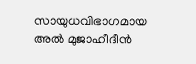സായുധവിഭാഗമായ അല്‍ മുജാഹീദീന്‍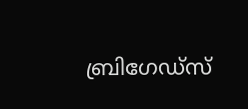ബ്രിഗേഡ്‌സ്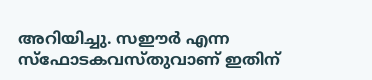അറിയിച്ചു. സഈര്‍ എന്ന സ്‌ഫോടകവസ്തുവാണ് ഇതിന്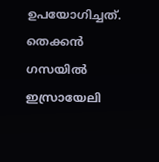ഉപയോഗിച്ചത്. തെക്കന്‍ ഗസയില്‍ ഇസ്രായേലി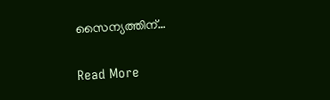സൈന്യത്തിന്…

Read More